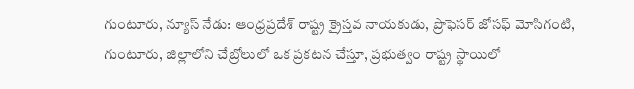గుంటూరు, న్యూస్ నేడు: ఆంధ్రప్రదేశ్ రాష్ట్ర క్రైస్తవ నాయకుడు, ప్రొఫెసర్ జోసఫ్ మోసిగంటి, గుంటూరు, జిల్లాలోని చేబ్రోలులో ఒక ప్రకటన చేస్తూ, ప్రభుత్వం రాష్ట్ర స్థాయిలో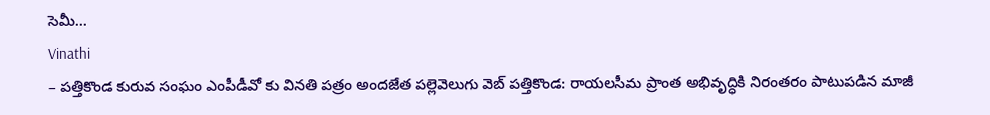సెమీ...
Vinathi
– పత్తికొండ కురువ సంఘం ఎంపీడీవో కు వినతి పత్రం అందజేత పల్లెవెలుగు వెబ్ పత్తికొండ: రాయలసీమ ప్రాంత అభివృద్ధికి నిరంతరం పాటుపడిన మాజీ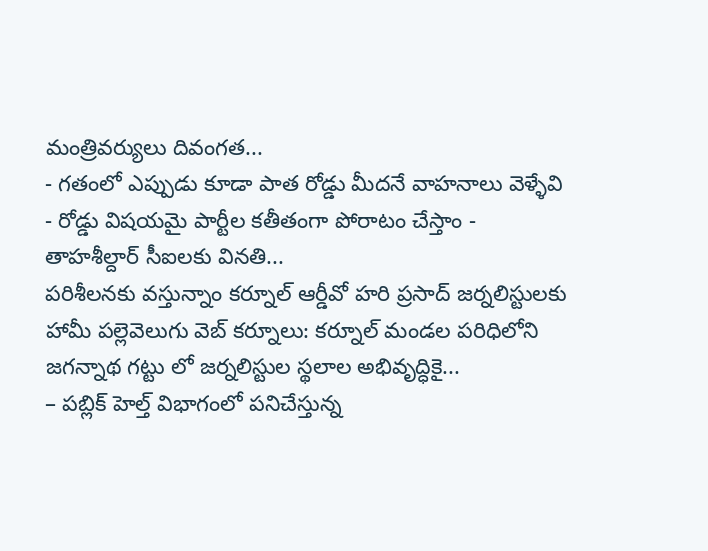మంత్రివర్యులు దివంగత...
- గతంలో ఎప్పుడు కూడా పాత రోడ్డు మీదనే వాహనాలు వెళ్ళేవి - రోడ్డు విషయమై పార్టీల కతీతంగా పోరాటం చేస్తాం - తాహశీల్దార్ సీఐలకు వినతి...
పరిశీలనకు వస్తున్నాం కర్నూల్ ఆర్డీవో హరి ప్రసాద్ జర్నలిస్టులకు హామీ పల్లెవెలుగు వెబ్ కర్నూలు: కర్నూల్ మండల పరిధిలోని జగన్నాథ గట్టు లో జర్నలిస్టుల స్థలాల అభివృద్ధికై...
– పబ్లిక్ హెల్త్ విభాగంలో పనిచేస్తున్న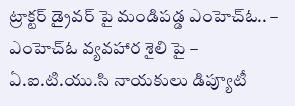ట్రాక్టర్ డ్రైవర్ పై మండిపడ్డ ఎంహెచ్ఓ.. – ఎంహెచ్ఓ వ్యవహార శైలి పై – ఏ.ఐ.టి.యు.సి నాయకులు డిప్యూటీ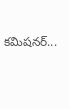కమిషనర్...